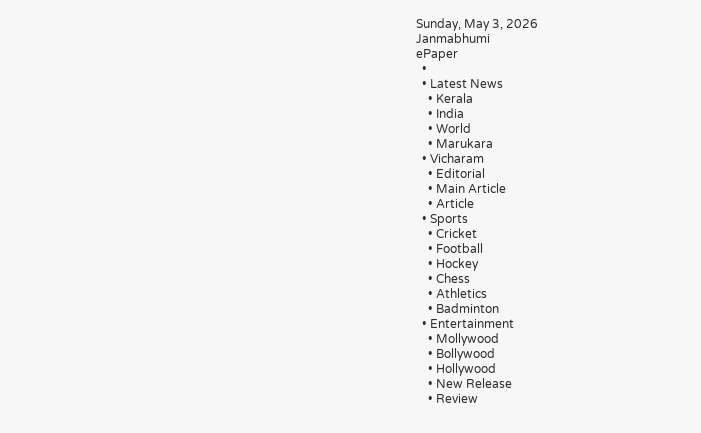Sunday, May 3, 2026
Janmabhumi
ePaper
  •
  • Latest News
    • Kerala
    • India
    • World
    • Marukara
  • Vicharam
    • Editorial
    • Main Article
    • Article
  • Sports
    • Cricket
    • Football
    • Hockey
    • Chess
    • Athletics
    • Badminton
  • Entertainment
    • Mollywood
    • Bollywood
    • Hollywood
    • New Release
    • Review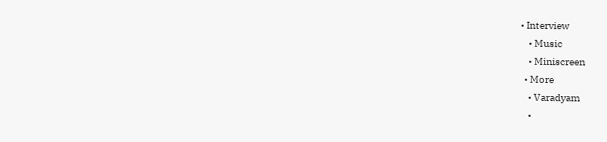• Interview
    • Music
    • Miniscreen
  • More
    • Varadyam
    •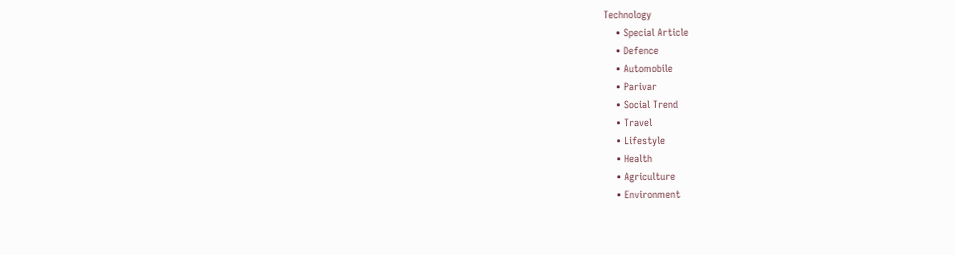Technology
    • Special Article
    • Defence
    • Automobile
    • Parivar
    • Social Trend
    • Travel
    • Lifestyle
    • Health
    • Agriculture
    • Environment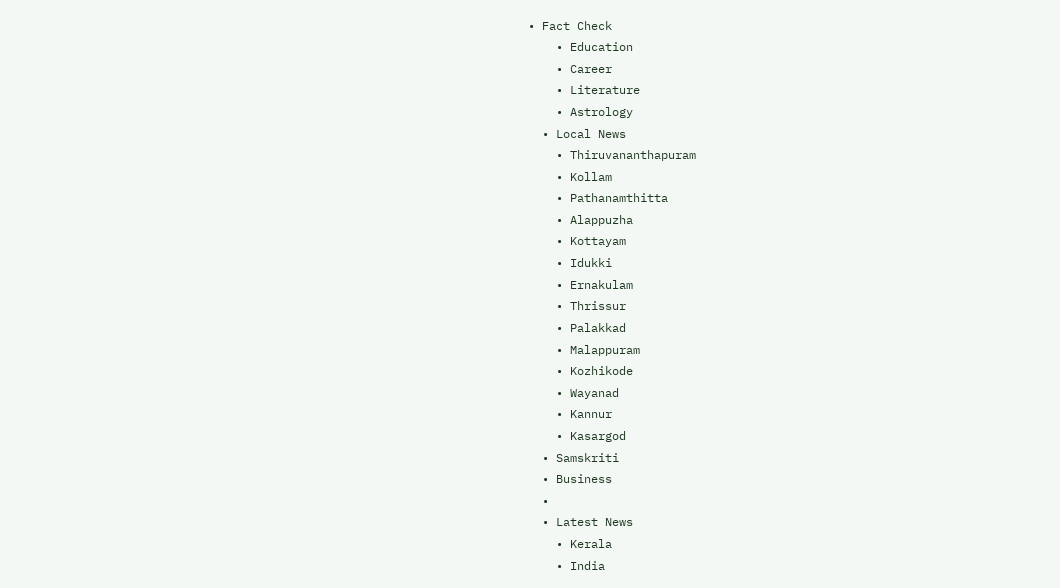• Fact Check
    • Education
    • Career
    • Literature
    • Astrology
  • Local News
    • Thiruvananthapuram
    • Kollam
    • Pathanamthitta
    • Alappuzha
    • Kottayam
    • Idukki
    • Ernakulam
    • Thrissur
    • Palakkad
    • Malappuram
    • Kozhikode
    • Wayanad
    • Kannur
    • Kasargod
  • Samskriti
  • Business
  •
  • Latest News
    • Kerala
    • India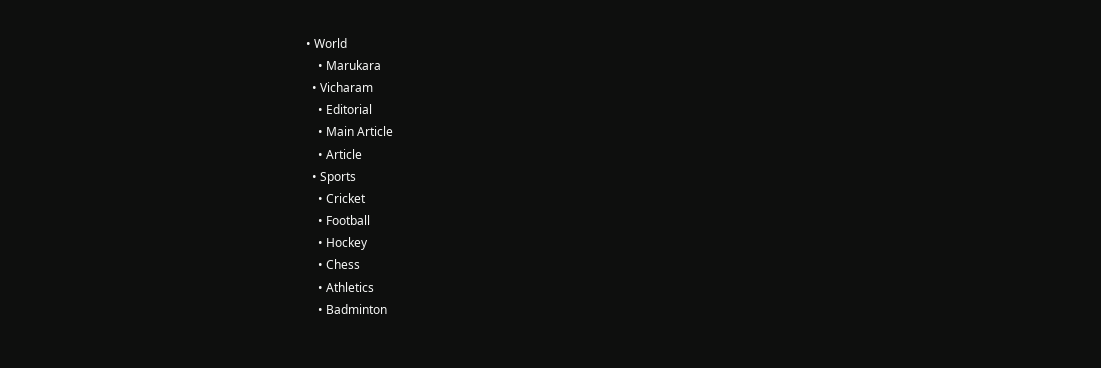• World
    • Marukara
  • Vicharam
    • Editorial
    • Main Article
    • Article
  • Sports
    • Cricket
    • Football
    • Hockey
    • Chess
    • Athletics
    • Badminton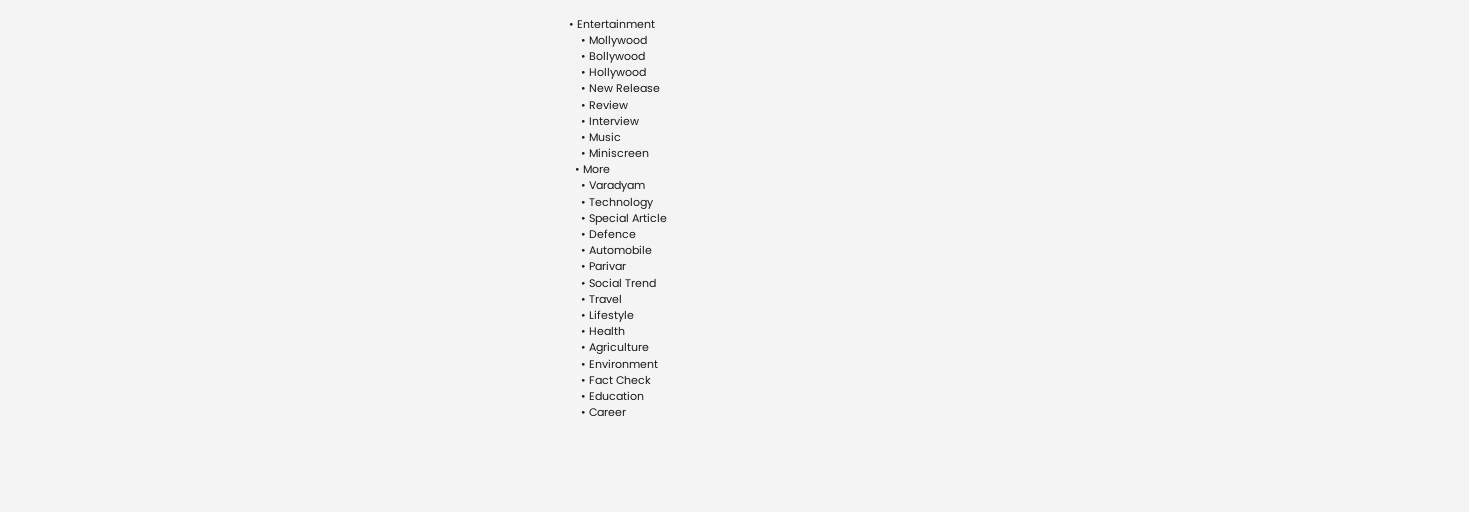• Entertainment
    • Mollywood
    • Bollywood
    • Hollywood
    • New Release
    • Review
    • Interview
    • Music
    • Miniscreen
  • More
    • Varadyam
    • Technology
    • Special Article
    • Defence
    • Automobile
    • Parivar
    • Social Trend
    • Travel
    • Lifestyle
    • Health
    • Agriculture
    • Environment
    • Fact Check
    • Education
    • Career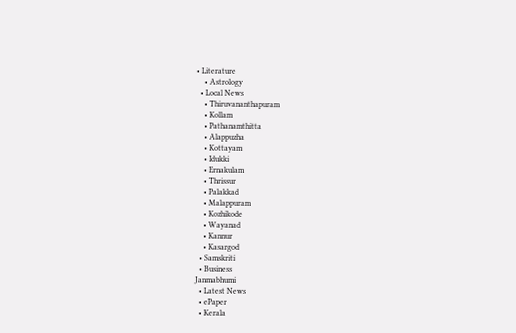• Literature
    • Astrology
  • Local News
    • Thiruvananthapuram
    • Kollam
    • Pathanamthitta
    • Alappuzha
    • Kottayam
    • Idukki
    • Ernakulam
    • Thrissur
    • Palakkad
    • Malappuram
    • Kozhikode
    • Wayanad
    • Kannur
    • Kasargod
  • Samskriti
  • Business
Janmabhumi
  • Latest News
  • ePaper
  • Kerala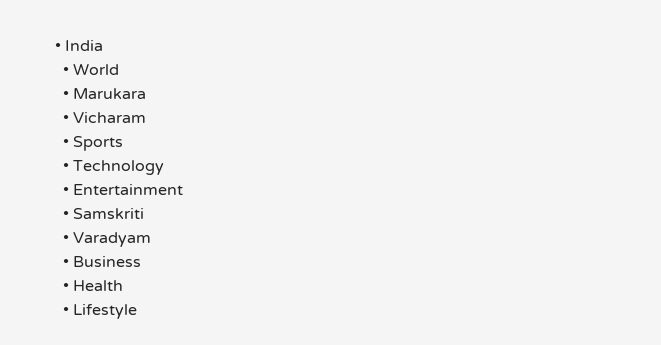• India
  • World
  • Marukara
  • Vicharam
  • Sports
  • Technology
  • Entertainment
  • Samskriti
  • Varadyam
  • Business
  • Health
  • Lifestyle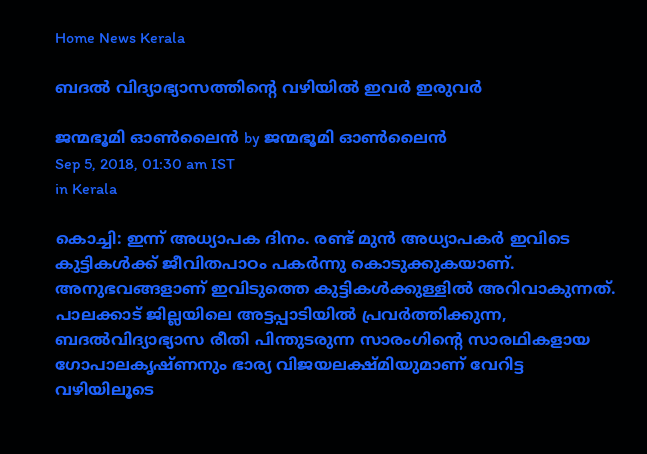Home News Kerala

ബദല്‍ വിദ്യാഭ്യാസത്തിന്റെ വഴിയില്‍ ഇവര്‍ ഇരുവര്‍

ജന്മഭൂമി ഓണ്‍ലൈന്‍ by ജന്മഭൂമി ഓണ്‍ലൈന്‍
Sep 5, 2018, 01:30 am IST
in Kerala

കൊച്ചി: ഇന്ന് അധ്യാപക ദിനം. രണ്ട് മുന്‍ അധ്യാപകര്‍ ഇവിടെ കുട്ടികള്‍ക്ക് ജീവിതപാഠം പകര്‍ന്നു കൊടുക്കുകയാണ്. അനുഭവങ്ങളാണ് ഇവിടുത്തെ കുട്ടികള്‍ക്കുള്ളില്‍ അറിവാകുന്നത്. പാലക്കാട് ജില്ലയിലെ അട്ടപ്പാടിയില്‍ പ്രവര്‍ത്തിക്കുന്ന, ബദല്‍വിദ്യാഭ്യാസ രീതി പിന്തുടരുന്ന സാരംഗിന്റെ സാരഥികളായ ഗോപാലകൃഷ്ണനും ഭാര്യ വിജയലക്ഷ്മിയുമാണ് വേറിട്ട വഴിയിലൂടെ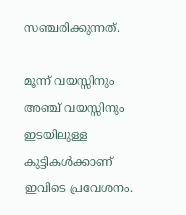സഞ്ചരിക്കുന്നത്.

മൂന്ന് വയസ്സിനും അഞ്ച് വയസ്സിനും ഇടയിലുള്ള കുട്ടികള്‍ക്കാണ് ഇവിടെ പ്രവേശനം.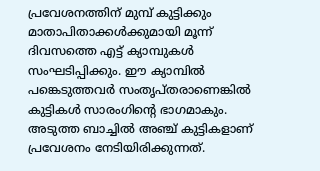പ്രവേശനത്തിന് മുമ്പ് കുട്ടിക്കും മാതാപിതാക്കള്‍ക്കുമായി മൂന്ന് ദിവസത്തെ എട്ട് ക്യാമ്പുകള്‍ സംഘടിപ്പിക്കും. ഈ ക്യാമ്പില്‍ പങ്കെടുത്തവര്‍ സംതൃപ്തരാണെങ്കില്‍ കുട്ടികള്‍ സാരംഗിന്റെ ഭാഗമാകും. അടുത്ത ബാച്ചില്‍ അഞ്ച് കുട്ടികളാണ് പ്രവേശനം നേടിയിരിക്കുന്നത്.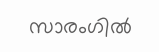സാരംഗില്‍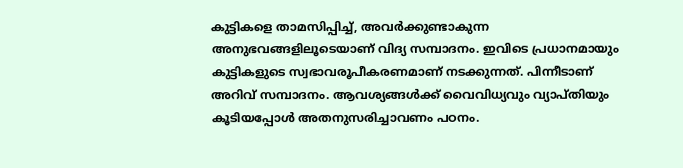കുട്ടികളെ താമസിപ്പിച്ച്, അവര്‍ക്കുണ്ടാകുന്ന അനുഭവങ്ങളിലൂടെയാണ് വിദ്യ സമ്പാദനം. ഇവിടെ പ്രധാനമായും കുട്ടികളുടെ സ്വഭാവരൂപീകരണമാണ് നടക്കുന്നത്. പിന്നീടാണ് അറിവ് സമ്പാദനം. ആവശ്യങ്ങള്‍ക്ക് വൈവിധ്യവും വ്യാപ്തിയും കൂടിയപ്പോള്‍ അതനുസരിച്ചാവണം പഠനം.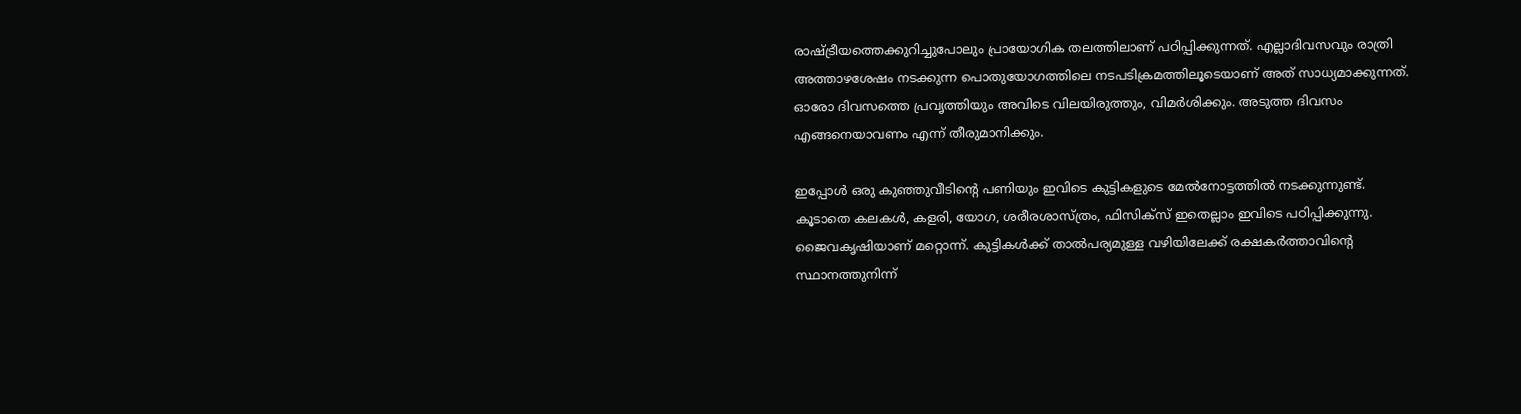രാഷ്‌ട്രീയത്തെക്കുറിച്ചുപോലും പ്രായോഗിക തലത്തിലാണ് പഠിപ്പിക്കുന്നത്. എല്ലാദിവസവും രാത്രി അത്താഴശേഷം നടക്കുന്ന പൊതുയോഗത്തിലെ നടപടിക്രമത്തിലൂടെയാണ് അത് സാധ്യമാക്കുന്നത്. ഓരോ ദിവസത്തെ പ്രവൃത്തിയും അവിടെ വിലയിരുത്തും, വിമര്‍ശിക്കും. അടുത്ത ദിവസം എങ്ങനെയാവണം എന്ന് തീരുമാനിക്കും.

ഇപ്പോള്‍ ഒരു കുഞ്ഞുവീടിന്റെ പണിയും ഇവിടെ കുട്ടികളുടെ മേല്‍നോട്ടത്തില്‍ നടക്കുന്നുണ്ട്. കൂടാതെ കലകള്‍, കളരി, യോഗ, ശരീരശാസ്ത്രം, ഫിസിക്‌സ് ഇതെല്ലാം ഇവിടെ പഠിപ്പിക്കുന്നു. ജൈവകൃഷിയാണ് മറ്റൊന്ന്. കുട്ടികള്‍ക്ക് താല്‍പര്യമുള്ള വഴിയിലേക്ക് രക്ഷകര്‍ത്താവിന്റെ സ്ഥാനത്തുനിന്ന്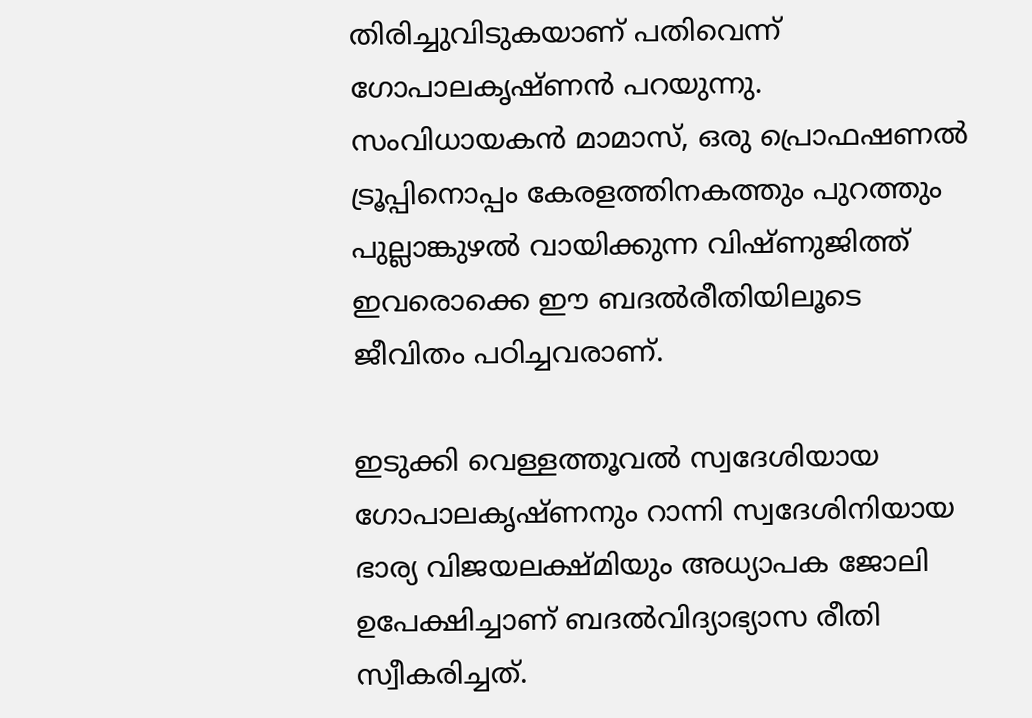തിരിച്ചുവിടുകയാണ് പതിവെന്ന് ഗോപാലകൃഷ്ണന്‍ പറയുന്നു. സംവിധായകന്‍ മാമാസ്, ഒരു പ്രൊഫഷണല്‍ ട്രൂപ്പിനൊപ്പം കേരളത്തിനകത്തും പുറത്തും പുല്ലാങ്കുഴല്‍ വായിക്കുന്ന വിഷ്ണുജിത്ത് ഇവരൊക്കെ ഈ ബദല്‍രീതിയിലൂടെ ജീവിതം പഠിച്ചവരാണ്.

ഇടുക്കി വെള്ളത്തൂവല്‍ സ്വദേശിയായ ഗോപാലകൃഷ്ണനും റാന്നി സ്വദേശിനിയായ ഭാര്യ വിജയലക്ഷ്മിയും അധ്യാപക ജോലി ഉപേക്ഷിച്ചാണ് ബദല്‍വിദ്യാഭ്യാസ രീതി സ്വീകരിച്ചത്.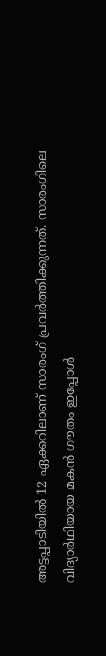അട്ടപ്പാടിയില്‍ 12 ഏക്കറിലാണ് സാരംഗ് പ്രവര്‍ത്തിക്കുന്നത്. സാരംഗിലെ വിദ്യാര്‍ഥിയായ മകന്‍ ഗൗതം ഇപ്പോള്‍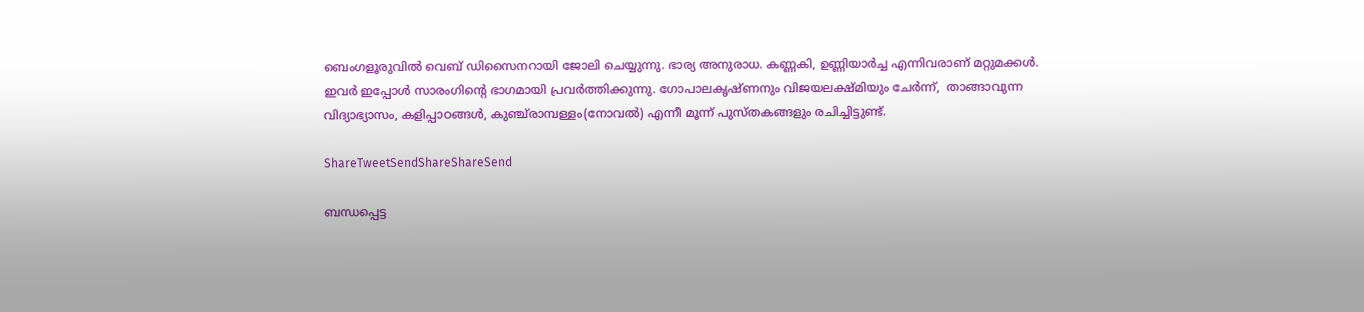ബെംഗളൂരുവില്‍ വെബ് ഡിസൈനറായി ജോലി ചെയ്യുന്നു. ഭാര്യ അനുരാധ. കണ്ണകി, ഉണ്ണിയാര്‍ച്ച എന്നിവരാണ് മറ്റുമക്കള്‍. ഇവര്‍ ഇപ്പോള്‍ സാരംഗിന്റെ ഭാഗമായി പ്രവര്‍ത്തിക്കുന്നു. ഗോപാലകൃഷ്ണനും വിജയലക്ഷ്മിയും ചേര്‍ന്ന്,  താങ്ങാവുന്ന വിദ്യാഭ്യാസം, കളിപ്പാഠങ്ങള്‍, കുഞ്ച്‌രാമ്പള്ളം(നോവല്‍) എന്നീ മൂന്ന് പുസ്തകങ്ങളും രചിച്ചിട്ടുണ്ട്.

ShareTweetSendShareShareSend

ബന്ധപ്പെട്ട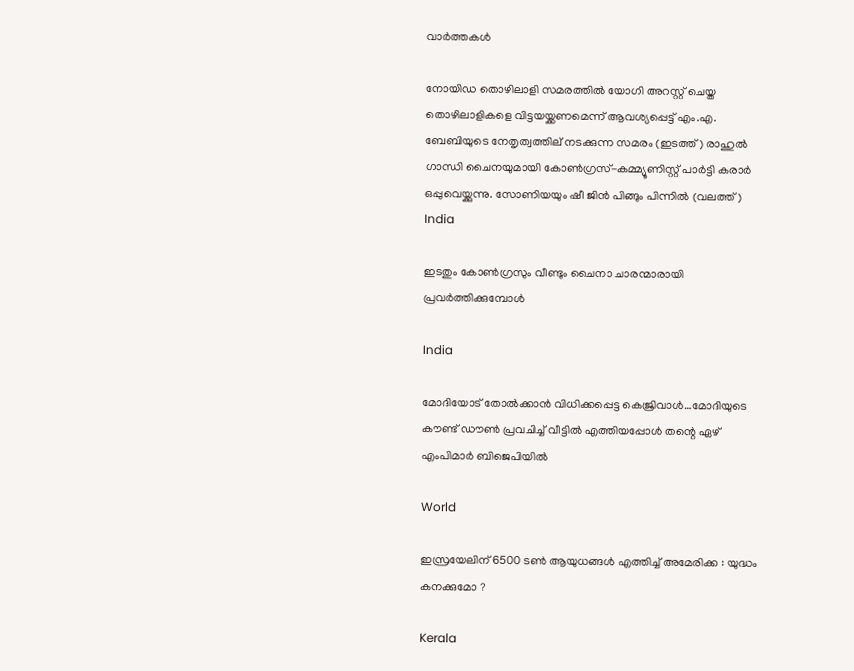വാര്‍ത്തകള്‍

നോയിഡ തൊഴിലാളി സമരത്തില്‍ യോഗി അറസ്റ്റ് ചെയ്ത തൊഴിലാളികളെ വിട്ടയയ്ക്കണമെന്ന് ആവശ്യപ്പെട്ട് എം.എ. ബേബിയുടെ നേതൃത്വത്തില‍് നടക്കുന്ന സമരം (ഇടത്ത്) രാഹുല്‍ ഗാന്ധി ചൈനയുമായി കോണ്‍ഗ്രസ്-കമ്മ്യൂണിസ്റ്റ് പാര്‍ട്ടി കരാര്‍ ഒപ്പുവെയ്ക്കുന്നു. സോണിയയും ഷീ ജിന്‍ പിങ്ങും പിന്നില്‍ (വലത്ത്)
India

ഇടതും കോണ്‍ഗ്രസും വീണ്ടും ചൈനാ ചാരന്മാരായി പ്രവര്‍ത്തിക്കുമ്പോള്‍

India

മോദിയോട് തോല്‍ക്കാന്‍ വിധിക്കപ്പെട്ട കെജ്രിവാള്‍…മോദിയുടെ കൗണ്ട് ഡൗണ്‍ പ്രവചിച്ച് വീട്ടില്‍ എത്തിയപ്പോള്‍ തന്റെ ഏഴ് എംപിമാർ ബിജെപിയിൽ

World

ഇസ്രയേലിന് 6500 ടൺ ആയുധങ്ങൾ എത്തിച്ച് അമേരിക്ക : യുദ്ധം കനക്കുമോ ?

Kerala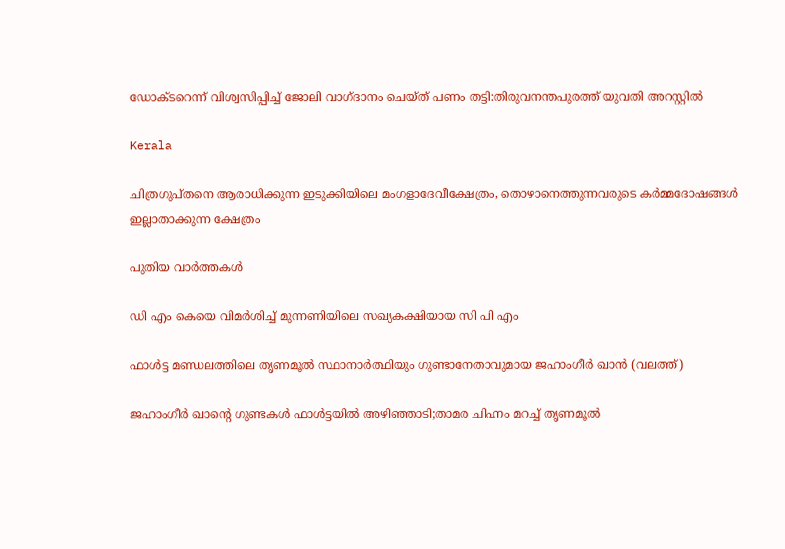ഡോക്ടറെന്ന് വിശ്വസിപ്പിച്ച് ജോലി വാഗ്ദാനം ചെയ്ത് പണം തട്ടി:തിരുവനന്തപുരത്ത് യുവതി അറസ്റ്റില്‍

Kerala

ചിത്രഗുപ്തനെ ആരാധിക്കുന്ന ഇടുക്കിയിലെ മംഗളാദേവീക്ഷേത്രം, തൊഴാനെത്തുന്നവരുടെ കര്‍മ്മദോഷങ്ങള്‍ ഇല്ലാതാക്കുന്ന ക്ഷേത്രം

പുതിയ വാര്‍ത്തകള്‍

ഡി എം കെയെ വിമര്‍ശിച്ച് മുന്നണിയിലെ സഖ്യകക്ഷിയായ സി പി എം

ഫാള്‍ട്ട മണ്ഡലത്തിലെ തൃണമൂല്‍ സ്ഥാനാര്‍ത്ഥിയും ഗുണ്ടാനേതാവുമായ ജഹാംഗീര്‍ ഖാന്‍ (വലത്ത്)

ജഹാംഗീര്‍ ഖാന്റെ ഗുണ്ടകള്‍ ഫാള്‍ട്ടയില്‍ അഴിഞ്ഞാടി;താമര ചിഹ്നം മറച്ച് തൃണമൂല്‍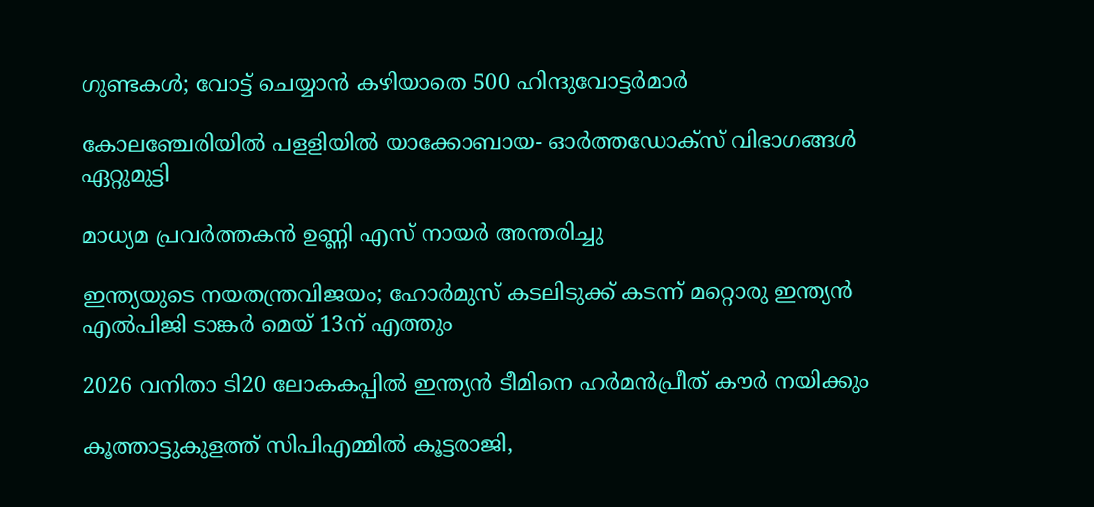ഗുണ്ടകള്‍; വോട്ട് ചെയ്യാന്‍ കഴിയാതെ 500 ഹിന്ദുവോട്ടര്‍മാര്‍

കോലഞ്ചേരിയില്‍ പളളിയില്‍ യാക്കോബായ- ഓര്‍ത്തഡോക്‌സ് വിഭാഗങ്ങള്‍ ഏറ്റുമുട്ടി

മാധ്യമ പ്രവര്‍ത്തകന്‍ ഉണ്ണി എസ് നായര്‍ അന്തരിച്ചു

ഇന്ത്യയുടെ നയതന്ത്രവിജയം; ഹോര്‍മുസ് കടലിടുക്ക് കടന്ന് മറ്റൊരു ഇന്ത്യന്‍ എല്‍പിജി ടാങ്കര്‍ മെയ് 13ന് എത്തും

2026 വനിതാ ടി20 ലോകകപ്പില്‍ ഇന്ത്യന്‍ ടീമിനെ ഹര്‍മന്‍പ്രീത് കൗര്‍ നയിക്കും

കൂത്താട്ടുകുളത്ത് സിപിഎമ്മില്‍ കൂട്ടരാജി,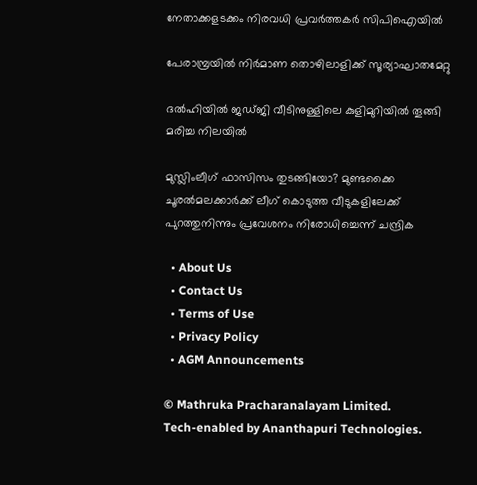നേതാക്കളടക്കം നിരവധി പ്രവര്‍ത്തകര്‍ സിപിഐയില്‍

പേരാമ്പ്രയില്‍ നിര്‍മാണ തൊഴിലാളിക്ക് സൂര്യാഘാതമേറ്റു

ദല്‍ഹിയില്‍ ജഡ്ജി വീടിനുള്ളിലെ കുളിമുറിയില്‍ തൂങ്ങി മരിച്ച നിലയില്‍

മുസ്ലിംലീഗ് ഫാസിസം തുടങ്ങിയോ? മുണ്ടക്കൈ ചൂരല്‍മലക്കാര്‍ക്ക് ലീഗ് കൊടുത്ത വീടുകളിലേക്ക് പുറത്തുനിന്നും പ്രവേശനം നിരോധിച്ചെന്ന് ചന്ദ്രിക

  • About Us
  • Contact Us
  • Terms of Use
  • Privacy Policy
  • AGM Announcements

© Mathruka Pracharanalayam Limited.
Tech-enabled by Ananthapuri Technologies.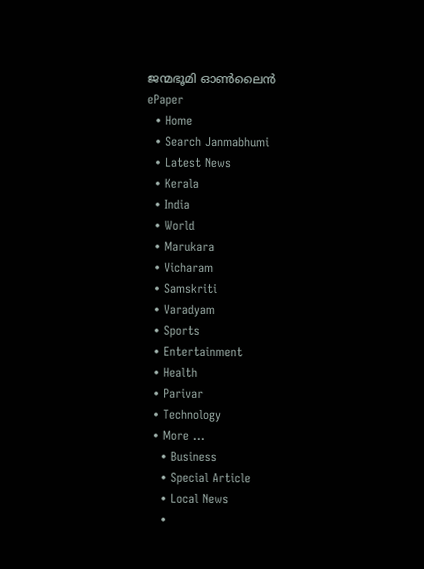ജന്മഭൂമി ഓണ്‍ലൈന്‍
ePaper
  • Home
  • Search Janmabhumi
  • Latest News
  • Kerala
  • India
  • World
  • Marukara
  • Vicharam
  • Samskriti
  • Varadyam
  • Sports
  • Entertainment
  • Health
  • Parivar
  • Technology
  • More …
    • Business
    • Special Article
    • Local News
    •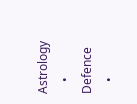Astrology
    • Defence
    •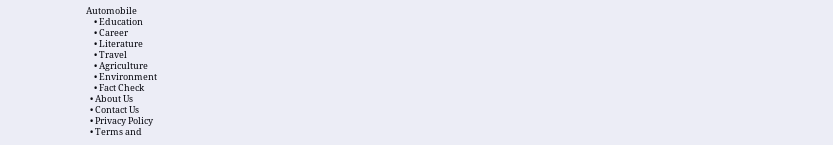Automobile
    • Education
    • Career
    • Literature
    • Travel
    • Agriculture
    • Environment
    • Fact Check
  • About Us
  • Contact Us
  • Privacy Policy
  • Terms and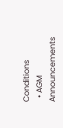Conditions
  • AGM Announcements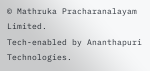© Mathruka Pracharanalayam Limited.
Tech-enabled by Ananthapuri Technologies.